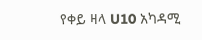የቀይ ዛላ U10 አካዳሚ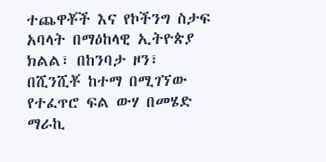ተጨዋቾች እና የኮችንግ ስታፍ አባላት በማዕከላዊ ኢትዮጵያ ክልል፣ በከንባታ ዞን፣ በሺንሺቾ ከተማ በሚገኘው የተፈጥሮ ፍል ውሃ በመሄድ ማራኪ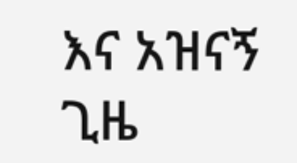እና አዝናኝ ጊዜ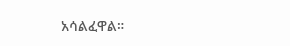አሳልፈዋል።